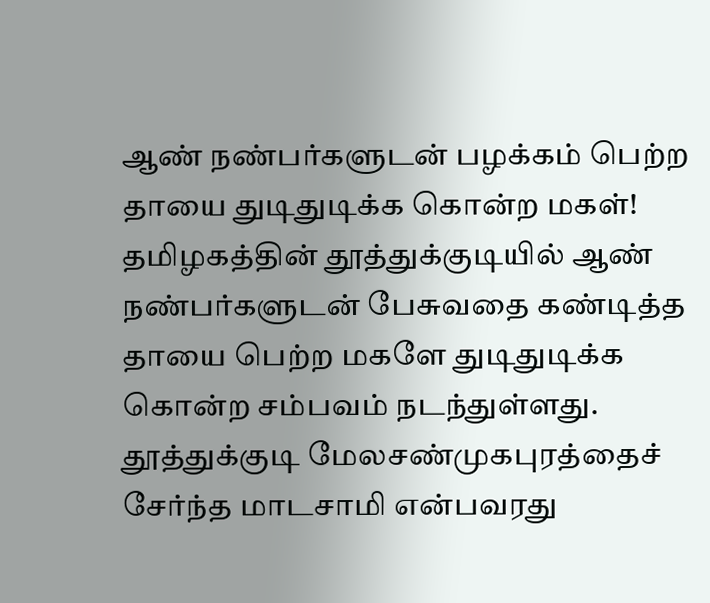ஆண் நண்பர்களுடன் பழக்கம் பெற்ற தாயை துடிதுடிக்க கொன்ற மகள்!
தமிழகத்தின் தூத்துக்குடியில் ஆண் நண்பர்களுடன் பேசுவதை கண்டித்த தாயை பெற்ற மகளே துடிதுடிக்க கொன்ற சம்பவம் நடந்துள்ளது. தூத்துக்குடி மேலசண்முகபுரத்தைச் சேர்ந்த மாடசாமி என்பவரது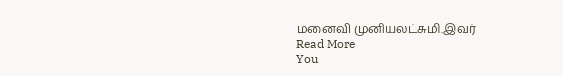மனைவி முனியலட்சுமி.இவர்
Read More
You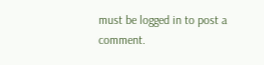must be logged in to post a comment.